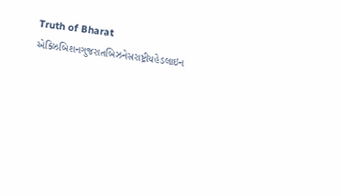Truth of Bharat
એક્ઝિબિશનગુજરાતબિઝનેસરાષ્ટ્રીયહેડલાઇન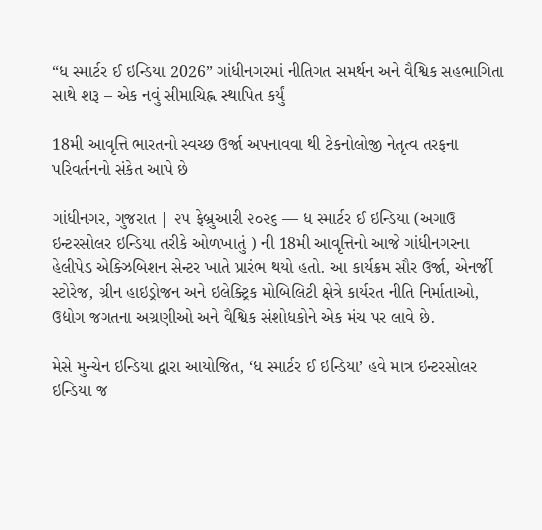“ધ સ્માર્ટર ઈ ઇન્ડિયા 2026” ગાંધીનગરમાં નીતિગત સમર્થન અને વૈશ્વિક સહભાગિતા સાથે શરૂ – એક નવું સીમાચિહ્ન સ્થાપિત કર્યું

18મી આવૃત્તિ ભારતનો સ્વચ્છ ઉર્જા અપનાવવા થી ટેકનોલોજી નેતૃત્વ તરફના પરિવર્તનનો સંકેત આપે છે

ગાંધીનગર, ગુજરાત | ૨૫ ફેબ્રુઆરી ૨૦૨૬ — ધ સ્માર્ટર ઈ ઇન્ડિયા (અગાઉ ઇન્ટરસોલર ઇન્ડિયા તરીકે ઓળખાતું ) ની 18મી આવૃત્તિનો આજે ગાંધીનગરના હેલીપેડ એક્ઝિબિશન સેન્ટર ખાતે પ્રારંભ થયો હતો. આ કાર્યક્રમ સૌર ઉર્જા, એનર્જી સ્ટોરેજ, ગ્રીન હાઇડ્રોજન અને ઇલેક્ટ્રિક મોબિલિટી ક્ષેત્રે કાર્યરત નીતિ નિર્માતાઓ, ઉદ્યોગ જગતના અગ્રણીઓ અને વૈશ્વિક સંશોધકોને એક મંચ પર લાવે છે.

મેસે મુન્ચેન ઇન્ડિયા દ્વારા આયોજિત, ‘ધ સ્માર્ટર ઈ ઇન્ડિયા’ હવે માત્ર ઇન્ટરસોલર ઇન્ડિયા જ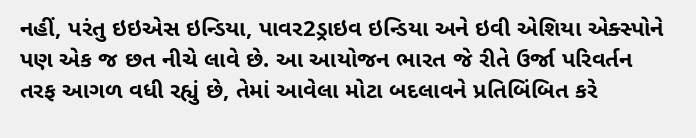નહીં, પરંતુ ઇઇએસ ઇન્ડિયા, પાવર2ડ્રાઇવ ઇન્ડિયા અને ઇવી એશિયા એક્સ્પોને પણ એક જ છત નીચે લાવે છે. આ આયોજન ભારત જે રીતે ઉર્જા પરિવર્તન તરફ આગળ વધી રહ્યું છે, તેમાં આવેલા મોટા બદલાવને પ્રતિબિંબિત કરે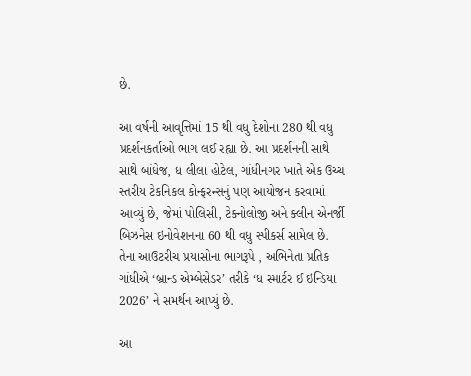છે.

આ વર્ષની આવૃત્તિમાં 15 થી વધુ દેશોના 280 થી વધુ પ્રદર્શનકર્તાઓ ભાગ લઈ રહ્યા છે. આ પ્રદર્શનની સાથે સાથે બાંધેજ, ધ લીલા હોટેલ, ગાંધીનગર ખાતે એક ઉચ્ચ સ્તરીય ટેકનિકલ કોન્ફરન્સનું પણ આયોજન કરવામાં આવ્યું છે, જેમાં પોલિસી, ટેક્નોલોજી અને ક્લીન એનર્જી બિઝનેસ ઇનોવેશનના 60 થી વધુ સ્પીકર્સ સામેલ છે. તેના આઉટરીચ પ્રયાસોના ભાગરૂપે , અભિનેતા પ્રતિક ગાંધીએ ‘બ્રાન્ડ એમ્બેસેડર’ તરીકે ‘ધ સ્માર્ટર ઈ ઇન્ડિયા 2026’ ને સમર્થન આપ્યું છે.

આ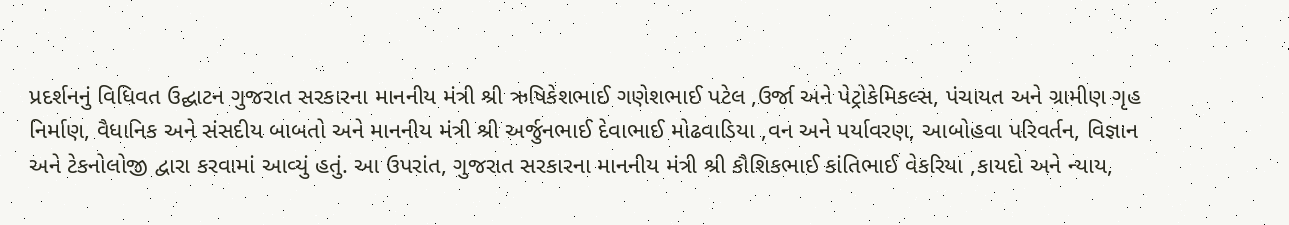પ્રદર્શનનું વિધિવત ઉદ્ઘાટન ગુજરાત સરકારના માનનીય મંત્રી શ્રી ઋષિકેશભાઈ ગણેશભાઈ પટેલ ,ઉર્જા અને પેટ્રોકેમિકલ્સ, પંચાયત અને ગ્રામીણ ગૃહ નિર્માણ, વૈધાનિક અને સંસદીય બાબતો અને માનનીય મંત્રી શ્રી અર્જુનભાઈ દેવાભાઈ મોઢવાડિયા ,વન અને પર્યાવરણ, આબોહવા પરિવર્તન, વિજ્ઞાન અને ટેકનોલોજી દ્વારા કરવામાં આવ્યું હતું. આ ઉપરાંત, ગુજરાત સરકારના માનનીય મંત્રી શ્રી કૌશિકભાઈ કાંતિભાઈ વેકરિયા ,કાયદો અને ન્યાય,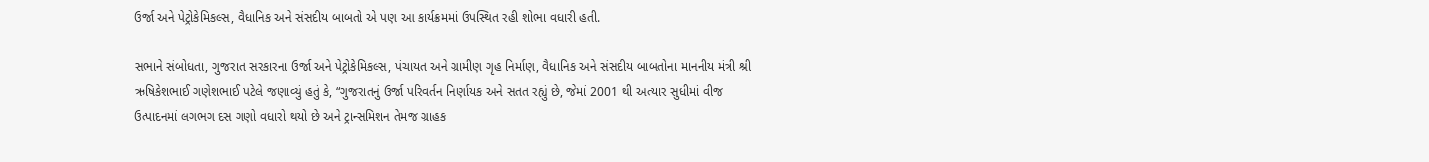ઉર્જા અને પેટ્રોકેમિકલ્સ, વૈધાનિક અને સંસદીય બાબતો એ પણ આ કાર્યક્રમમાં ઉપસ્થિત રહી શોભા વધારી હતી.

સભાને સંબોધતા, ગુજરાત સરકારના ઉર્જા અને પેટ્રોકેમિકલ્સ, પંચાયત અને ગ્રામીણ ગૃહ નિર્માણ, વૈધાનિક અને સંસદીય બાબતોના માનનીય મંત્રી શ્રી ઋષિકેશભાઈ ગણેશભાઈ પટેલે જણાવ્યું હતું કે, “ગુજરાતનું ઉર્જા પરિવર્તન નિર્ણાયક અને સતત રહ્યું છે, જેમાં 2001 થી અત્યાર સુધીમાં વીજ ઉત્પાદનમાં લગભગ દસ ગણો વધારો થયો છે અને ટ્રાન્સમિશન તેમજ ગ્રાહક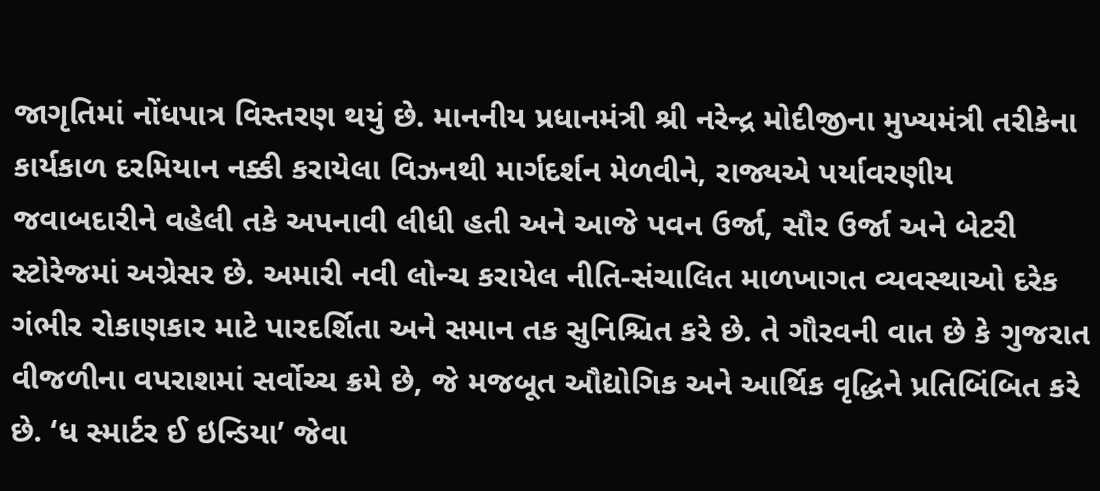જાગૃતિમાં નોંધપાત્ર વિસ્તરણ થયું છે. માનનીય પ્રધાનમંત્રી શ્રી નરેન્દ્ર મોદીજીના મુખ્યમંત્રી તરીકેના કાર્યકાળ દરમિયાન નક્કી કરાયેલા વિઝનથી માર્ગદર્શન મેળવીને, રાજ્યએ પર્યાવરણીય જવાબદારીને વહેલી તકે અપનાવી લીધી હતી અને આજે પવન ઉર્જા, સૌર ઉર્જા અને બેટરી સ્ટોરેજમાં અગ્રેસર છે. અમારી નવી લોન્ચ કરાયેલ નીતિ-સંચાલિત માળખાગત વ્યવસ્થાઓ દરેક ગંભીર રોકાણકાર માટે પારદર્શિતા અને સમાન તક સુનિશ્ચિત કરે છે. તે ગૌરવની વાત છે કે ગુજરાત વીજળીના વપરાશમાં સર્વોચ્ચ ક્રમે છે, જે મજબૂત ઔદ્યોગિક અને આર્થિક વૃદ્ધિને પ્રતિબિંબિત કરે છે. ‘ધ સ્માર્ટર ઈ ઇન્ડિયા’ જેવા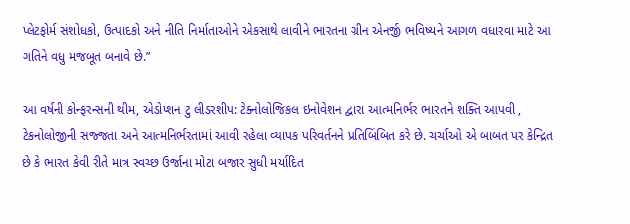પ્લેટફોર્મ સંશોધકો, ઉત્પાદકો અને નીતિ નિર્માતાઓને એકસાથે લાવીને ભારતના ગ્રીન એનર્જી ભવિષ્યને આગળ વધારવા માટે આ ગતિને વધુ મજબૂત બનાવે છે.”

આ વર્ષની કોન્ફરન્સની થીમ, એડોપ્શન ટુ લીડરશીપ: ટેક્નોલોજિકલ ઇનોવેશન દ્વારા આત્મનિર્ભર ભારતને શક્તિ આપવી , ટેકનોલોજીની સજ્જતા અને આત્મનિર્ભરતામાં આવી રહેલા વ્યાપક પરિવર્તનને પ્રતિબિંબિત કરે છે. ચર્ચાઓ એ બાબત પર કેન્દ્રિત છે કે ભારત કેવી રીતે માત્ર સ્વચ્છ ઉર્જાના મોટા બજાર સુધી મર્યાદિત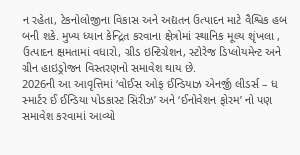ન રહેતા, ટેકનોલોજીના વિકાસ અને અદ્યતન ઉત્પાદન માટે વૈશ્વિક હબ બની શકે. મુખ્ય ધ્યાન કેન્દ્રિત કરવાના ક્ષેત્રોમાં સ્થાનિક મૂલ્ય શૃંખલા , ઉત્પાદન ક્ષમતામાં વધારો, ગ્રીડ ઇન્ટિગ્રેશન, સ્ટોરેજ ડિપ્લોયમેન્ટ અને ગ્રીન હાઇડ્રોજન વિસ્તરણનો સમાવેશ થાય છે.
2026ની આ આવૃત્તિમાં ‘વોઈસ ઓફ ઈન્ડિયાઝ એનર્જી લીડર્સ – ધ સ્માર્ટર ઈ ઈન્ડિયા પોડકાસ્ટ સિરીઝ’ અને ‘ઈનોવેશન ફોરમ’ નો પણ સમાવેશ કરવામાં આવ્યો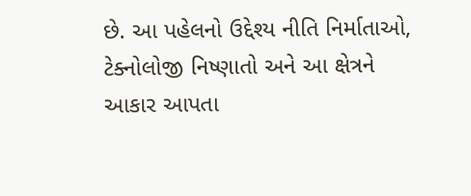છે. આ પહેલનો ઉદ્દેશ્ય નીતિ નિર્માતાઓ, ટેક્નોલોજી નિષ્ણાતો અને આ ક્ષેત્રને આકાર આપતા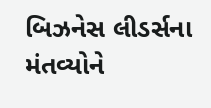બિઝનેસ લીડર્સના મંતવ્યોને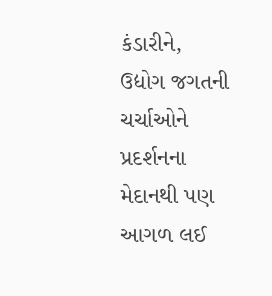કંડારીને, ઉદ્યોગ જગતની ચર્ચાઓને પ્રદર્શનના મેદાનથી પણ આગળ લઈ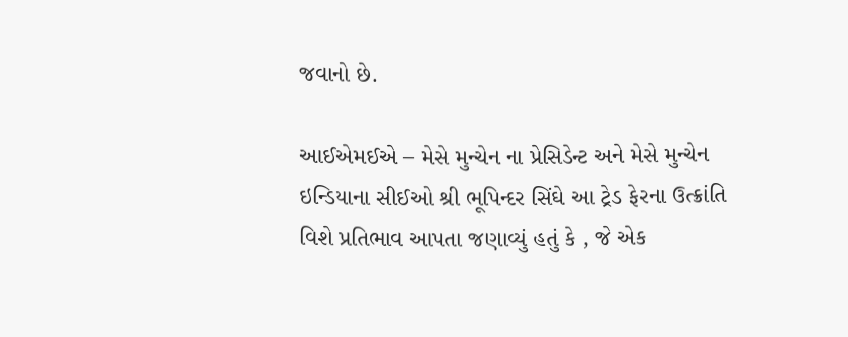જવાનો છે.

આઈએમઈએ – મેસે મુન્ચેન ના પ્રેસિડેન્ટ અને મેસે મુન્ચેન ઇન્ડિયાના સીઈઓ શ્રી ભૂપિન્દર સિંઘે આ ટ્રેડ ફેરના ઉત્ક્રાંતિ વિશે પ્રતિભાવ આપતા જણાવ્યું હતું કે , જે એક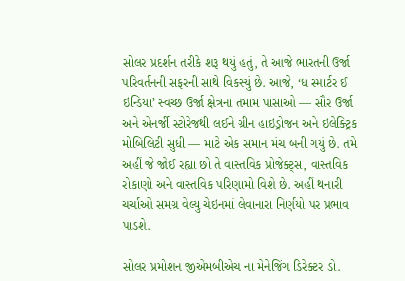સોલર પ્રદર્શન તરીકે શરૂ થયું હતું, તે આજે ભારતની ઉર્જા પરિવર્તનની સફરની સાથે વિકસ્યું છે. આજે, ‘ધ સ્માર્ટર ઈ ઇન્ડિયા’ સ્વચ્છ ઉર્જા ક્ષેત્રના તમામ પાસાઓ — સૌર ઉર્જા અને એનર્જી સ્ટોરેજથી લઈને ગ્રીન હાઇડ્રોજન અને ઇલેક્ટ્રિક મોબિલિટી સુધી — માટે એક સમાન મંચ બની ગયું છે. તમે અહીં જે જોઈ રહ્યા છો તે વાસ્તવિક પ્રોજેક્ટ્સ, વાસ્તવિક રોકાણો અને વાસ્તવિક પરિણામો વિશે છે. અહીં થનારી ચર્ચાઓ સમગ્ર વેલ્યુ ચેઇનમાં લેવાનારા નિર્ણયો પર પ્રભાવ પાડશે.

સોલર પ્રમોશન જીએમબીએચ ના મેનેજિંગ ડિરેક્ટર ડો.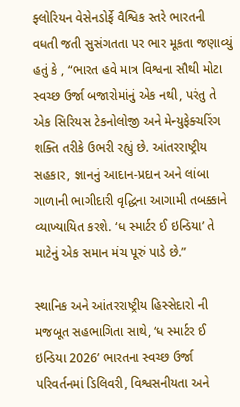ફ્લોરિયન વેસેનડોર્ફે વૈશ્વિક સ્તરે ભારતની વધતી જતી સુસંગતતા પર ભાર મૂકતા જણાવ્યું હતું કે , “ભારત હવે માત્ર વિશ્વના સૌથી મોટા સ્વચ્છ ઉર્જા બજારોમાંનું એક નથી, પરંતુ તે એક સિરિયસ ટેકનોલોજી અને મેન્યુફેક્ચરિંગ શક્તિ તરીકે ઉભરી રહ્યું છે. આંતરરાષ્ટ્રીય સહકાર, જ્ઞાનનું આદાન-પ્રદાન અને લાંબા ગાળાની ભાગીદારી વૃદ્ધિના આગામી તબક્કાને વ્યાખ્યાયિત કરશે. ‘ધ સ્માર્ટર ઈ ઇન્ડિયા’ તે માટેનું એક સમાન મંચ પૂરું પાડે છે.”

સ્થાનિક અને આંતરરાષ્ટ્રીય હિસ્સેદારો ની મજબૂત સહભાગિતા સાથે, ‘ધ સ્માર્ટર ઈ ઇન્ડિયા 2026’ ભારતના સ્વચ્છ ઉર્જા પરિવર્તનમાં ડિલિવરી, વિશ્વસનીયતા અને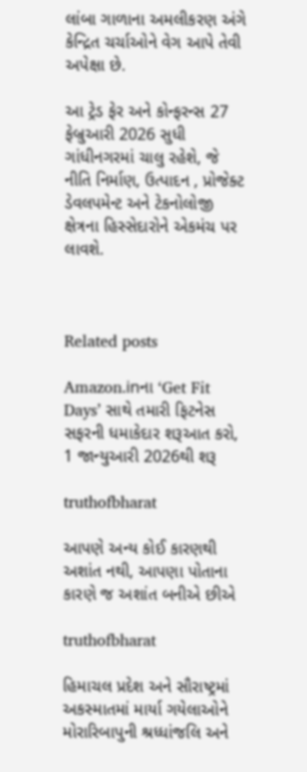લાંબા ગાળાના અમલીકરણ અંગે કેન્દ્રિત ચર્ચાઓને વેગ આપે તેવી અપેક્ષા છે.

આ ટ્રેડ ફેર અને કોન્ફરન્સ 27 ફેબ્રુઆરી 2026 સુધી ગાંધીનગરમાં ચાલુ રહેશે, જે નીતિ નિર્માણ, ઉત્પાદન , પ્રોજેક્ટ ડેવલપમેન્ટ અને ટેકનોલોજી ક્ષેત્રના હિસ્સેદારોને એકમંચ પર લાવશે.



Related posts

Amazon.inના ‘Get Fit Days’ સાથે તમારી ફિટનેસ સફરની ધમાકેદાર શરૂઆત કરો, 1 જાન્યુઆરી 2026થી શરૂ

truthofbharat

આપણે અન્ય કોઈ કારણથી અશાંત નથી, આપણા પોતાના કારણે જ અશાંત બનીએ છીએ

truthofbharat

હિમાચલ પ્રદેશ અને સૌરાષ્ટ્રમાં અકસ્માતમાં માર્યા ગયેલાઓને મોરારિબાપુની શ્રધ્ધાંજલિ અને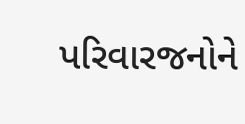પરિવારજનોને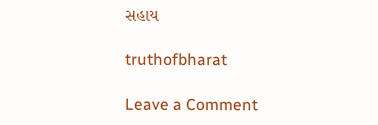સહાય

truthofbharat

Leave a Comment